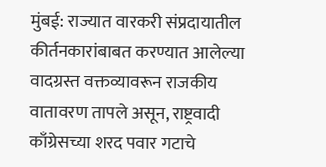मुंबई: राज्यात वारकरी संप्रदायातील कीर्तनकारांबाबत करण्यात आलेल्या वादग्रस्त वक्तव्यावरून राजकीय वातावरण तापले असून, राष्ट्रवादी काँग्रेसच्या शरद पवार गटाचे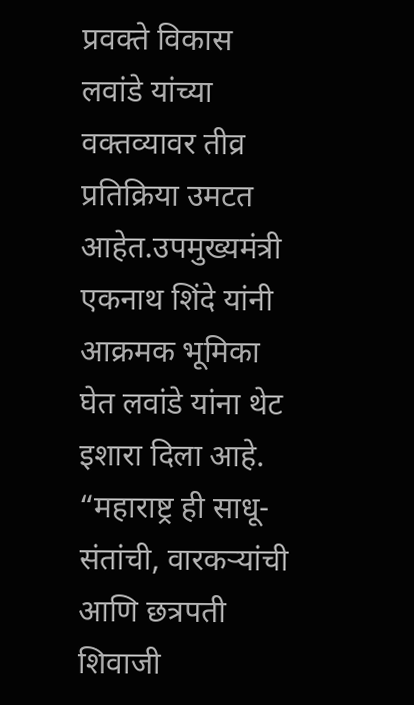प्रवक्ते विकास लवांडे यांच्या वक्तव्यावर तीव्र प्रतिक्रिया उमटत आहेत.उपमुख्यमंत्री एकनाथ शिंदे यांनी आक्रमक भूमिका घेत लवांडे यांना थेट इशारा दिला आहे. “महाराष्ट्र ही साधू-संतांची, वारकऱ्यांची आणि छत्रपती शिवाजी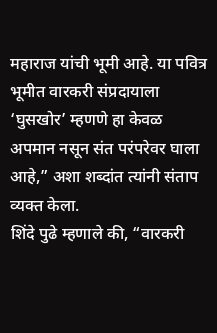महाराज यांची भूमी आहे. या पवित्र भूमीत वारकरी संप्रदायाला ‘घुसखोर’ म्हणणे हा केवळ अपमान नसून संत परंपरेवर घाला आहे,” अशा शब्दांत त्यांनी संताप व्यक्त केला.
शिंदे पुढे म्हणाले की, “वारकरी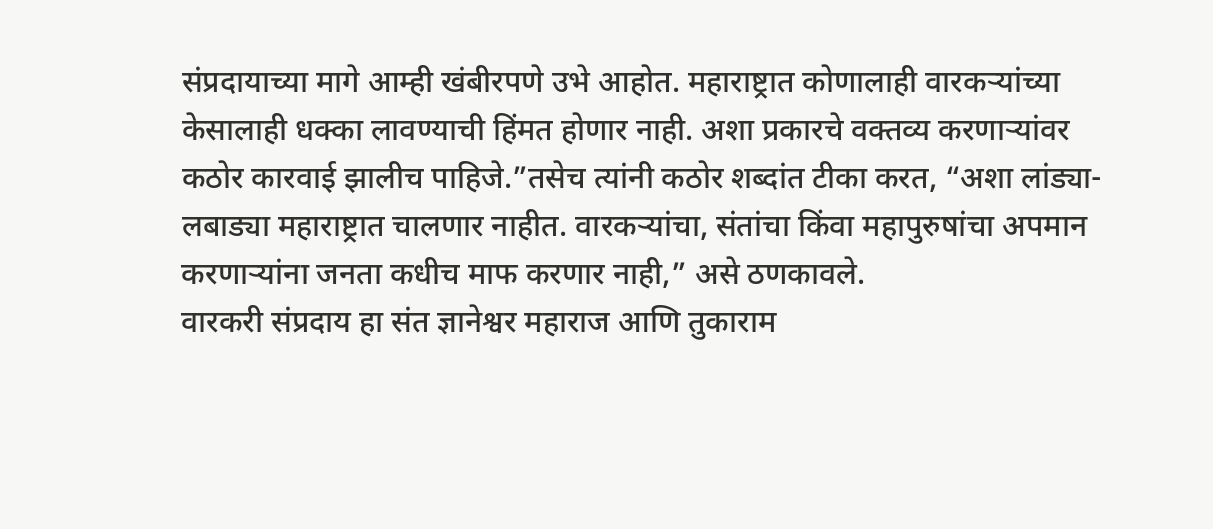संप्रदायाच्या मागे आम्ही खंबीरपणे उभे आहोत. महाराष्ट्रात कोणालाही वारकऱ्यांच्या केसालाही धक्का लावण्याची हिंमत होणार नाही. अशा प्रकारचे वक्तव्य करणाऱ्यांवर कठोर कारवाई झालीच पाहिजे.”तसेच त्यांनी कठोर शब्दांत टीका करत, “अशा लांड्या-लबाड्या महाराष्ट्रात चालणार नाहीत. वारकऱ्यांचा, संतांचा किंवा महापुरुषांचा अपमान करणाऱ्यांना जनता कधीच माफ करणार नाही,” असे ठणकावले.
वारकरी संप्रदाय हा संत ज्ञानेश्वर महाराज आणि तुकाराम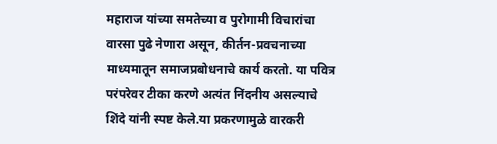महाराज यांच्या समतेच्या व पुरोगामी विचारांचा वारसा पुढे नेणारा असून, कीर्तन-प्रवचनाच्या माध्यमातून समाजप्रबोधनाचे कार्य करतो. या पवित्र परंपरेवर टीका करणे अत्यंत निंदनीय असल्याचे शिंदे यांनी स्पष्ट केले.या प्रकरणामुळे वारकरी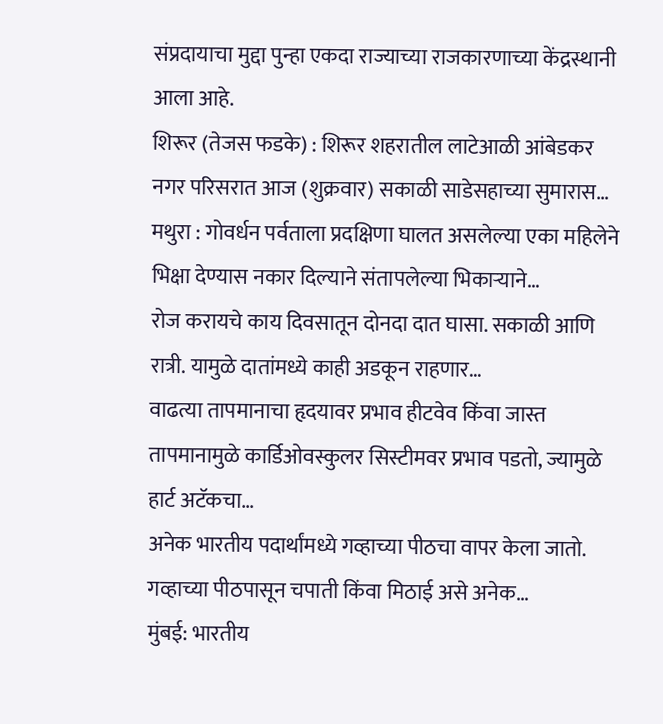संप्रदायाचा मुद्दा पुन्हा एकदा राज्याच्या राजकारणाच्या केंद्रस्थानी आला आहे.
शिरूर (तेजस फडके) : शिरूर शहरातील लाटेआळी आंबेडकर नगर परिसरात आज (शुक्रवार) सकाळी साडेसहाच्या सुमारास…
मथुरा : गोवर्धन पर्वताला प्रदक्षिणा घालत असलेल्या एका महिलेने भिक्षा देण्यास नकार दिल्याने संतापलेल्या भिकाऱ्याने…
रोज करायचे काय दिवसातून दोनदा दात घासा. सकाळी आणि रात्री. यामुळे दातांमध्ये काही अडकून राहणार…
वाढत्या तापमानाचा हृदयावर प्रभाव हीटवेव किंवा जास्त तापमानामुळे कार्डिओवस्कुलर सिस्टीमवर प्रभाव पडतो, ज्यामुळे हार्ट अटॅकचा…
अनेक भारतीय पदार्थांमध्ये गव्हाच्या पीठचा वापर केला जातो. गव्हाच्या पीठपासून चपाती किंवा मिठाई असे अनेक…
मुंबई: भारतीय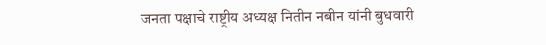जनता पक्षाचे राष्ट्रीय अध्यक्ष नितीन नबीन यांनी बुधवारी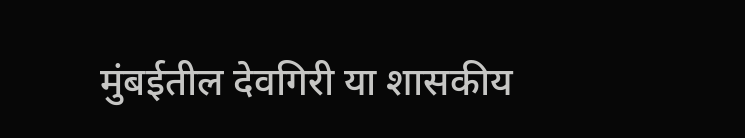मुंबईतील देवगिरी या शासकीय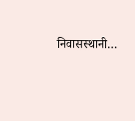निवासस्थानी…